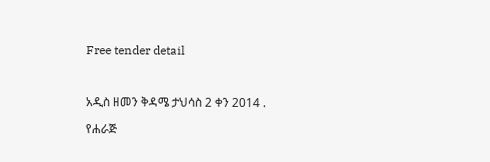Free tender detail



አዲስ ዘመን ቅዳሜ ታህሳስ 2 ቀን 2014 .

የሐራጅ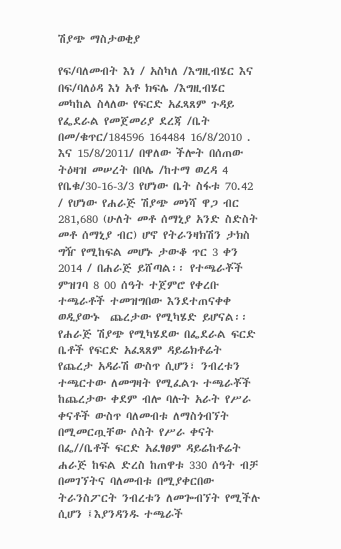ሽያጭ ማስታወቂያ

የፍ/ባለመብት እነ / አስካለ /እግዚብሄር እና በፍ/ባለዕዳ እነ አቶ ክፍሌ /እግዚብሄር መካከል ስላለው የፍርድ አፈጻጸም ጉዳይ የፌደራል የመጀመሪያ ደረጃ /ቤት በመ/ቁጥር/184596 164484 16/8/2010 . እና 15/8/2011/ በዋለው ችሎት በሰጠው ትዕዛዝ መሠረት በቦሌ /ከተማ ወረዳ 4 የቤቁ/30-16-3/3 የሆነው ቤት ስፋቱ 70.42 / የሆነው የሐራጅ ሽያጭ መነሻ ዋጋ ብር 281,680 (ሁለት መቶ ሰማኒያ አንድ ስድስት መቶ ሰማኒያ ብር) ሆኖ የትራንዛክሽን ታክስ ግዥ የሚከፍል መሆኑ ታውቆ ጥር 3 ቀን 2014 / በሐራጅ ይሸጣል፡፡ የተጫራቾች ምዝገባ 8 00 ሰዓት ተጀምሮ የቀረቡ ተጫራቶች ተመዝግበው እንደተጠናቀቀ ወዲያውኑ  ጨረታው የሚካሄድ ይሆናል፡፡ የሐራጅ ሽያጭ የሚካሄደው በፌደራል ፍርድ ቤቶች የፍርድ አፈጻጸም ዳይሬክቶሬት የጨረታ አዳራሽ ውስጥ ሲሆን፣ ንብረቱን ተጫርተው ለመግዛት የሚፈልጉ ተጫራቾች ከጨረታው ቀደም ብሎ ባሉት አራት የሥራ ቀናቶች ውስጥ ባለመብቱ ለማስጎብኘት በሚመርጧቸው ሶስት የሥራ ቀናት በፌ//ቤቶች ፍርድ አፈፃፀም ዳይሬከቶሬት ሐራጅ ከፍል ድረስ ከጠዋቱ 330 ሰዓት ብቻ በመገኘትና ባለመብቱ በሚያቀርበው ትራንስፖርት ንብረቱን ለመጐብኘት የሚችሉ ሲሆን ፤እያንዳንዱ ተጫራች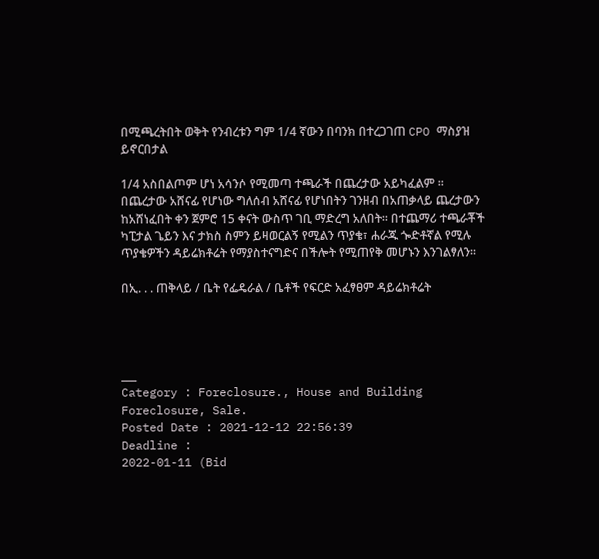በሚጫረትበት ወቅት የንብረቱን ግም 1/4 ኛውን በባንክ በተረጋገጠ CPO ማስያዝ ይኖርበታል

1/4 አስበልጦም ሆነ አሳንሶ የሚመጣ ተጫራች በጨረታው አይካፈልም ፡፡ በጨረታው አሸናፊ የሆነው ግለሰብ አሸናፊ የሆነበትን ገንዘብ በአጠቃላይ ጨረታውን ከአሸነፈበት ቀን ጀምሮ 15 ቀናት ውስጥ ገቢ ማድረግ አለበት፡፡ በተጨማሪ ተጫራቾች ካፒታል ጌይን እና ታክስ ስምን ይዛወርልኝ የሚልን ጥያቄ፣ ሐራጁ ጐድቶኛል የሚሉ ጥያቄዎችን ዳይሬክቶሬት የማያስተናግድና በችሎት የሚጠየቅ መሆኑን እንገልፃለን፡፡

በኢ. . . ጠቅላይ / ቤት የፌዴራል / ቤቶች የፍርድ አፈፃፀም ዳይሬክቶሬት




___
Category : Foreclosure., House and Building Foreclosure, Sale.
Posted Date : 2021-12-12 22:56:39
Deadline :
2022-01-11 (Bid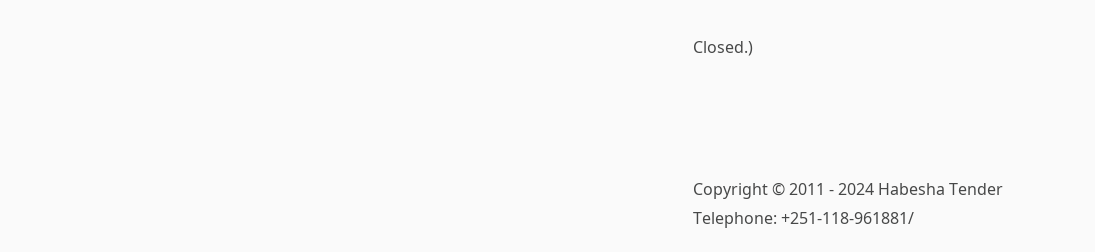Closed.)




Copyright © 2011 - 2024 Habesha Tender
Telephone: +251-118-961881/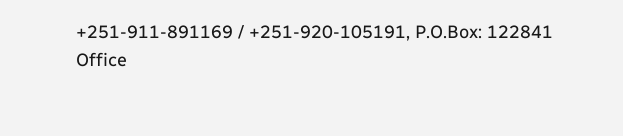+251-911-891169 / +251-920-105191, P.O.Box: 122841
Office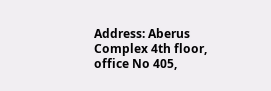Address: Aberus Complex 4th floor, office No 405,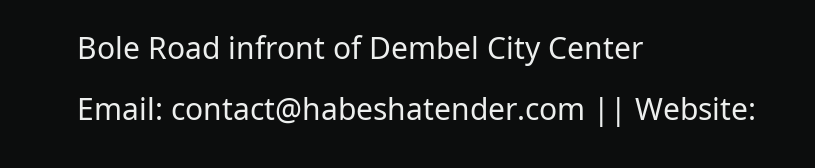Bole Road infront of Dembel City Center
Email: contact@habeshatender.com || Website: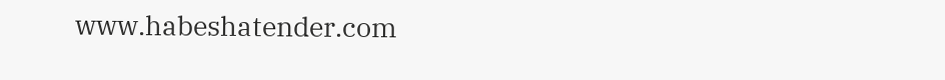www.habeshatender.com